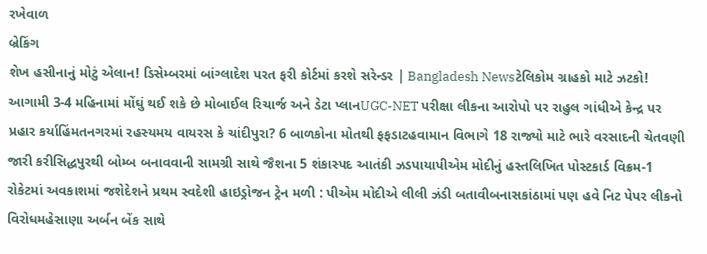રખેવાળ
બ્રેકિંગ
શેખ હસીનાનું મોટું એલાન! ડિસેમ્બરમાં બાંગ્લાદેશ પરત ફરી કોર્ટમાં કરશે સરેન્ડર | Bangladesh Newsટેલિકોમ ગ્રાહકો માટે ઝટકો! આગામી 3-4 મહિનામાં મોંઘું થઈ શકે છે મોબાઈલ રિચાર્જ અને ડેટા પ્લાનUGC-NET પરીક્ષા લીકના આરોપો પર રાહુલ ગાંધીએ કેન્દ્ર પર પ્રહાર કર્યાહિંમતનગરમાં રહસ્યમય વાયરસ કે ચાંદીપુરા? 6 બાળકોના મોતથી ફફડાટહવામાન વિભાગે 18 રાજ્યો માટે ભારે વરસાદની ચેતવણી જારી કરીસિદ્ધપુરથી બોમ્બ બનાવવાની સામગ્રી સાથે જૈશના 5 શંકાસ્પદ આતંકી ઝડપાયાપીએમ મોદીનું હસ્તલિખિત પોસ્ટકાર્ડ વિક્રમ-1 રોકેટમાં અવકાશમાં જશેદેશને પ્રથમ સ્વદેશી હાઇડ્રોજન ટ્રેન મળી : પીએમ મોદીએ લીલી ઝંડી બતાવીબનાસકાંઠામાં પણ હવે નિટ પેપર લીકનો વિરોધમહેસાણા અર્બન બેંક સાથે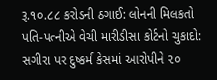રૂ.૧૦.૮૮ કરોડની ઠગાઈ: લોનની મિલકતો પતિ-પત્નીએ વેચી મારીડીસા કોર્ટનો ચુકાદો: સગીરા પર દુષ્કર્મ કેસમાં આરોપીને ૨૦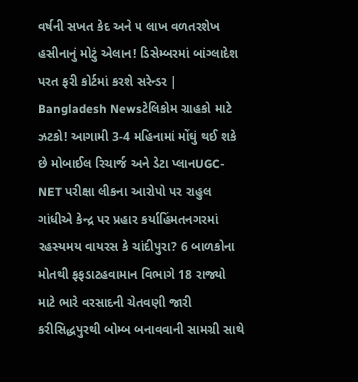વર્ષની સખત કેદ અને ૫ લાખ વળતરશેખ હસીનાનું મોટું એલાન! ડિસેમ્બરમાં બાંગ્લાદેશ પરત ફરી કોર્ટમાં કરશે સરેન્ડર | Bangladesh Newsટેલિકોમ ગ્રાહકો માટે ઝટકો! આગામી 3-4 મહિનામાં મોંઘું થઈ શકે છે મોબાઈલ રિચાર્જ અને ડેટા પ્લાનUGC-NET પરીક્ષા લીકના આરોપો પર રાહુલ ગાંધીએ કેન્દ્ર પર પ્રહાર કર્યાહિંમતનગરમાં રહસ્યમય વાયરસ કે ચાંદીપુરા? 6 બાળકોના મોતથી ફફડાટહવામાન વિભાગે 18 રાજ્યો માટે ભારે વરસાદની ચેતવણી જારી કરીસિદ્ધપુરથી બોમ્બ બનાવવાની સામગ્રી સાથે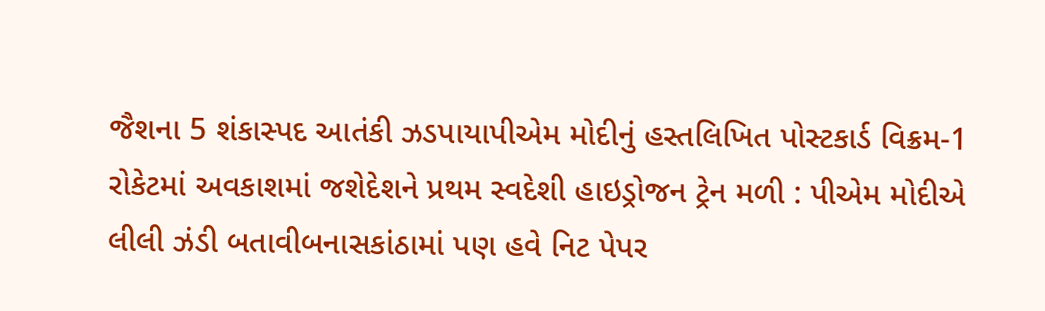જૈશના 5 શંકાસ્પદ આતંકી ઝડપાયાપીએમ મોદીનું હસ્તલિખિત પોસ્ટકાર્ડ વિક્રમ-1 રોકેટમાં અવકાશમાં જશેદેશને પ્રથમ સ્વદેશી હાઇડ્રોજન ટ્રેન મળી : પીએમ મોદીએ લીલી ઝંડી બતાવીબનાસકાંઠામાં પણ હવે નિટ પેપર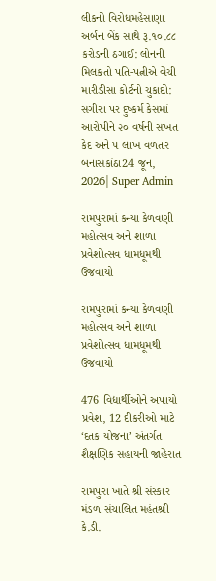લીકનો વિરોધમહેસાણા અર્બન બેંક સાથે રૂ.૧૦.૮૮ કરોડની ઠગાઈ: લોનની મિલકતો પતિ-પત્નીએ વેચી મારીડીસા કોર્ટનો ચુકાદો: સગીરા પર દુષ્કર્મ કેસમાં આરોપીને ૨૦ વર્ષની સખત કેદ અને ૫ લાખ વળતર
બનાસકાંઠા24 જૂન, 2026| Super Admin

રામપુરામાં કન્યા કેળવણી મહોત્સવ અને શાળા પ્રવેશોત્સવ ધામધૂમથી ઉજવાયો

રામપુરામાં કન્યા કેળવણી મહોત્સવ અને શાળા પ્રવેશોત્સવ ધામધૂમથી ઉજવાયો

476 વિદ્યાર્થીઓને અપાયો પ્રવેશ, 12 દીકરીઓ માટે ‘દતક યોજના’ અંતર્ગત શૈક્ષણિક સહાયની જાહેરાત

રામપુરા ખાતે શ્રી સંસ્કાર મંડળ સંચાલિત મહંતશ્રી કે.ડી.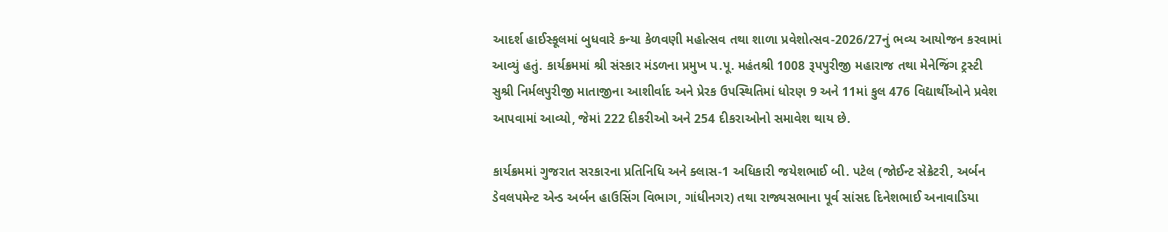આદર્શ હાઈસ્કૂલમાં બુધવારે કન્યા કેળવણી મહોત્સવ તથા શાળા પ્રવેશોત્સવ-2026/27નું ભવ્ય આયોજન કરવામાં આવ્યું હતું. કાર્યક્રમમાં શ્રી સંસ્કાર મંડળના પ્રમુખ પ.પૂ. મહંતશ્રી 1008 રૂપપુરીજી મહારાજ તથા મેનેજિંગ ટ્રસ્ટી સુશ્રી નિર્મલપુરીજી માતાજીના આશીર્વાદ અને પ્રેરક ઉપસ્થિતિમાં ધોરણ 9 અને 11માં કુલ 476 વિદ્યાર્થીઓને પ્રવેશ આપવામાં આવ્યો, જેમાં 222 દીકરીઓ અને 254 દીકરાઓનો સમાવેશ થાય છે.

કાર્યક્રમમાં ગુજરાત સરકારના પ્રતિનિધિ અને ક્લાસ-1 અધિકારી જયેશભાઈ બી. પટેલ (જોઈન્ટ સેક્રેટરી, અર્બન ડેવલપમેન્ટ એન્ડ અર્બન હાઉસિંગ વિભાગ, ગાંધીનગર) તથા રાજ્યસભાના પૂર્વ સાંસદ દિનેશભાઈ અનાવાડિયા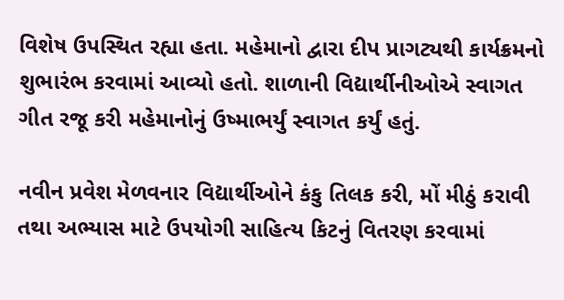વિશેષ ઉપસ્થિત રહ્યા હતા. મહેમાનો દ્વારા દીપ પ્રાગટ્યથી કાર્યક્રમનો શુભારંભ કરવામાં આવ્યો હતો. શાળાની વિદ્યાર્થીનીઓએ સ્વાગત ગીત રજૂ કરી મહેમાનોનું ઉષ્માભર્યું સ્વાગત કર્યું હતું.

નવીન પ્રવેશ મેળવનાર વિદ્યાર્થીઓને કંકુ તિલક કરી, મોં મીઠું કરાવી તથા અભ્યાસ માટે ઉપયોગી સાહિત્ય કિટનું વિતરણ કરવામાં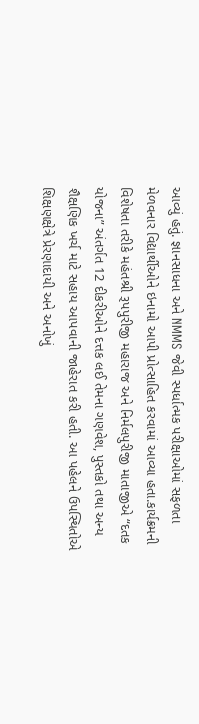આવ્યું હતું. જ્ઞાનસાધના અને NMMS જેવી સ્પર્ધાત્મક પરીક્ષાઓમાં સફળતા મેળવનાર વિદ્યાર્થીઓને ઇનામો આપી પ્રોત્સાહિત કરવામાં આવ્યા હતા.કાર્યક્રમની વિશેષતા તરીકે મહંતશ્રી રૂપપુરીજી મહારાજ અને નિર્મલપુરીજી માતાજીએ “દતક યોજના” અંતર્ગત 12 દીકરીઓને દત્તક લઈ તેમના ગણવેશ, પુસ્તકો તથા અન્ય શૈક્ષણિક ખર્ચ માટે સહાય આપવાની જાહેરાત કરી હતી. આ પહેલને ઉપસ્થિતોએ શિક્ષણક્ષેત્રે પ્રેરણાદાયી અને અનોખું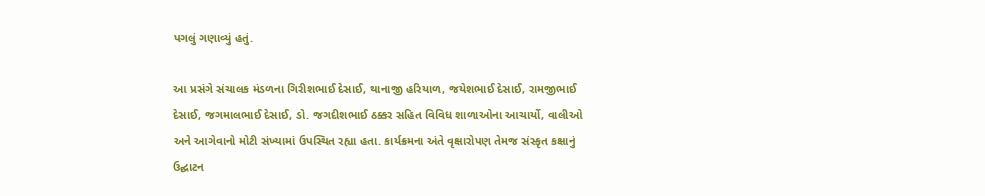પગલું ગણાવ્યું હતું.

આ પ્રસંગે સંચાલક મંડળના ગિરીશભાઈ દેસાઈ, થાનાજી હરિયાળ, જયેશભાઈ દેસાઈ, રામજીભાઈ દેસાઈ, જગમાલભાઈ દેસાઈ, ડો. જગદીશભાઈ ઠક્કર સહિત વિવિધ શાળાઓના આચાર્યો, વાલીઓ અને આગેવાનો મોટી સંખ્યામાં ઉપસ્થિત રહ્યા હતા. કાર્યક્રમના અંતે વૃક્ષારોપણ તેમજ સંસ્કૃત કક્ષાનું ઉદ્ઘાટન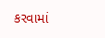કરવામાં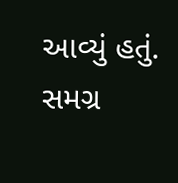આવ્યું હતું. સમગ્ર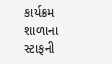કાર્યક્રમ શાળાના સ્ટાફની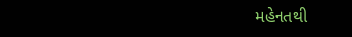મહેનતથી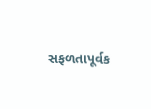સફળતાપૂર્વક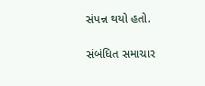સંપન્ન થયો હતો.

સંબંધિત સમાચાર